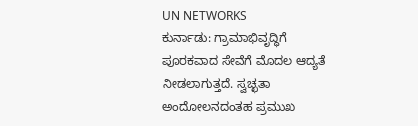UN NETWORKS
ಕುರ್ನಾಡು: ಗ್ರಾಮಾಭಿವೃದ್ಧಿಗೆ ಪೂರಕವಾದ ಸೇವೆಗೆ ಮೊದಲ ಆದ್ಯತೆ ನೀಡಲಾಗುತ್ತದೆ. ಸ್ವಚ್ಛತಾ ಅಂದೋಲನದಂತಹ ಪ್ರಮುಖ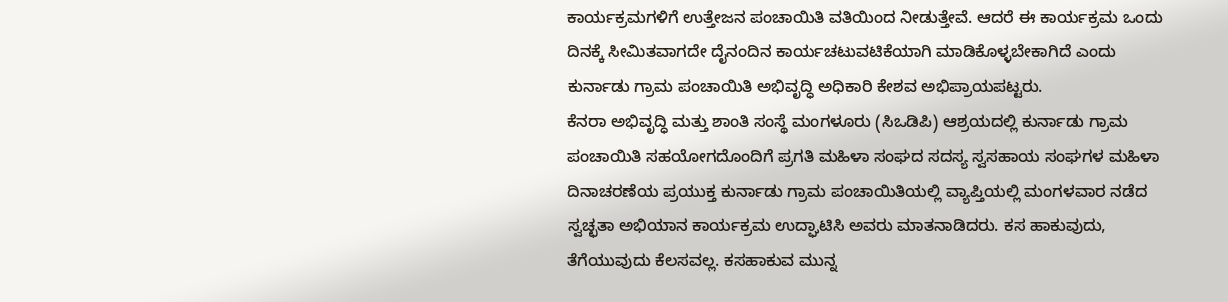ಕಾರ್ಯಕ್ರಮಗಳಿಗೆ ಉತ್ತೇಜನ ಪಂಚಾಯಿತಿ ವತಿಯಿಂದ ನೀಡುತ್ತೇವೆ. ಆದರೆ ಈ ಕಾರ್ಯಕ್ರಮ ಒಂದು ದಿನಕ್ಕೆ ಸೀಮಿತವಾಗದೇ ದೈನಂದಿನ ಕಾರ್ಯಚಟುವಟಿಕೆಯಾಗಿ ಮಾಡಿಕೊಳ್ಳಬೇಕಾಗಿದೆ ಎಂದು ಕುರ್ನಾಡು ಗ್ರಾಮ ಪಂಚಾಯಿತಿ ಅಭಿವೃದ್ಧಿ ಅಧಿಕಾರಿ ಕೇಶವ ಅಭಿಪ್ರಾಯಪಟ್ಟರು.
ಕೆನರಾ ಅಭಿವೃದ್ಧಿ ಮತ್ತು ಶಾಂತಿ ಸಂಸ್ಥೆ ಮಂಗಳೂರು (ಸಿಒಡಿಪಿ) ಆಶ್ರಯದಲ್ಲಿ ಕುರ್ನಾಡು ಗ್ರಾಮ ಪಂಚಾಯಿತಿ ಸಹಯೋಗದೊಂದಿಗೆ ಪ್ರಗತಿ ಮಹಿಳಾ ಸಂಘದ ಸದಸ್ಯ ಸ್ವಸಹಾಯ ಸಂಘಗಳ ಮಹಿಳಾ ದಿನಾಚರಣೆಯ ಪ್ರಯುಕ್ತ ಕುರ್ನಾಡು ಗ್ರಾಮ ಪಂಚಾಯಿತಿಯಲ್ಲಿ ವ್ಯಾಪ್ತಿಯಲ್ಲಿ ಮಂಗಳವಾರ ನಡೆದ ಸ್ವಚ್ಛತಾ ಅಭಿಯಾನ ಕಾರ್ಯಕ್ರಮ ಉದ್ಘಾಟಿಸಿ ಅವರು ಮಾತನಾಡಿದರು. ಕಸ ಹಾಕುವುದು, ತೆಗೆಯುವುದು ಕೆಲಸವಲ್ಲ. ಕಸಹಾಕುವ ಮುನ್ನ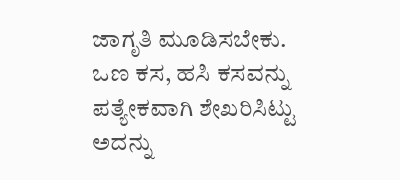ಜಾಗೃತಿ ಮೂಡಿಸಬೇಕು. ಒಣ ಕಸ, ಹಸಿ ಕಸವನ್ನು ಪತ್ಯೇಕವಾಗಿ ಶೇಖರಿಸಿಟ್ಟು ಅದನ್ನು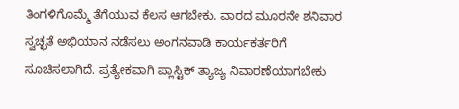ತಿಂಗಳಿಗೊಮ್ಮೆ ತೆಗೆಯುವ ಕೆಲಸ ಆಗಬೇಕು. ವಾರದ ಮೂರನೇ ಶನಿವಾರ ಸ್ವಚ್ಛತೆ ಅಭಿಯಾನ ನಡೆಸಲು ಅಂಗನವಾಡಿ ಕಾರ್ಯಕರ್ತರಿಗೆ ಸೂಚಿಸಲಾಗಿದೆ. ಪ್ರತ್ಯೇಕವಾಗಿ ಪ್ಲಾಸ್ಟಿಕ್ ತ್ಯಾಜ್ಯ ನಿವಾರಣೆಯಾಗಬೇಕು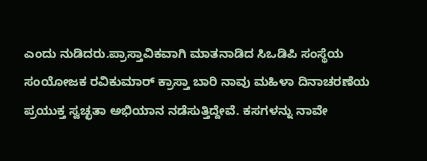ಎಂದು ನುಡಿದರು.ಪ್ರಾಸ್ತಾವಿಕವಾಗಿ ಮಾತನಾಡಿದ ಸಿಒಡಿಪಿ ಸಂಸ್ಥೆಯ ಸಂಯೋಜಕ ರವಿಕುಮಾರ್ ಕ್ರಾಸ್ತಾ ಬಾರಿ ನಾವು ಮಹಿಳಾ ದಿನಾಚರಣೆಯ ಪ್ರಯುಕ್ತ ಸ್ವಚ್ಛತಾ ಅಭಿಯಾನ ನಡೆಸುತ್ತಿದ್ದೇವೆ. ಕಸಗಳನ್ನು ನಾವೇ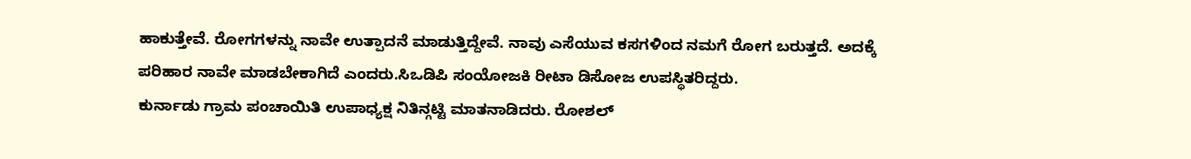ಹಾಕುತ್ತೇವೆ. ರೋಗಗಳನ್ನು ನಾವೇ ಉತ್ಪಾದನೆ ಮಾಡುತ್ತಿದ್ದೇವೆ. ನಾವು ಎಸೆಯುವ ಕಸಗಳಿಂದ ನಮಗೆ ರೋಗ ಬರುತ್ತದೆ. ಅದಕ್ಕೆ ಪರಿಹಾರ ನಾವೇ ಮಾಡಬೇಕಾಗಿದೆ ಎಂದರು.ಸಿಒಡಿಪಿ ಸಂಯೋಜಕಿ ರೀಟಾ ಡಿಸೋಜ ಉಪಸ್ಥಿತರಿದ್ದರು.
ಕುರ್ನಾಡು ಗ್ರಾಮ ಪಂಚಾಯಿತಿ ಉಪಾಧ್ಯಕ್ಷ ನಿತಿನ್ಗಟ್ಟಿ ಮಾತನಾಡಿದರು. ರೋಶಲ್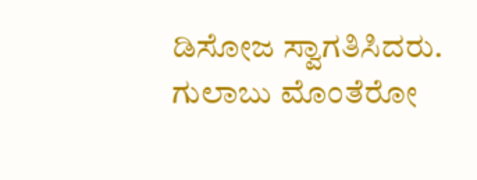ಡಿಸೋಜ ಸ್ವಾಗತಿಸಿದರು. ಗುಲಾಬು ಮೊಂತೆರೋ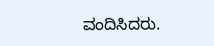ವಂದಿಸಿದರು.